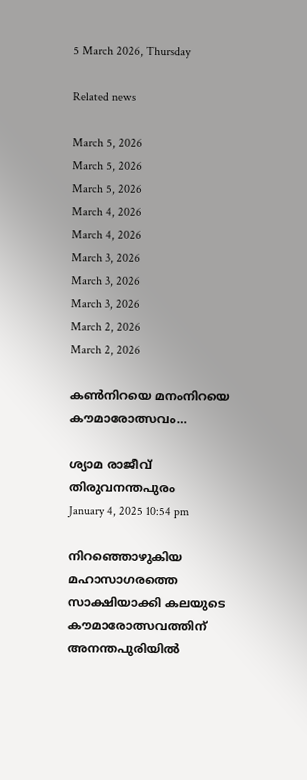5 March 2026, Thursday

Related news

March 5, 2026
March 5, 2026
March 5, 2026
March 4, 2026
March 4, 2026
March 3, 2026
March 3, 2026
March 3, 2026
March 2, 2026
March 2, 2026

കണ്‍നിറയെ മനംനിറയെ കൗമാരോത്സവം…

ശ്യാമ രാജീവ്
തിരുവനന്തപുരം
January 4, 2025 10:54 pm

നിറഞ്ഞൊഴുകിയ മഹാസാഗരത്തെ സാക്ഷിയാക്കി കലയുടെ കൗമാരോത്സവത്തിന് അനന്തപുരിയിൽ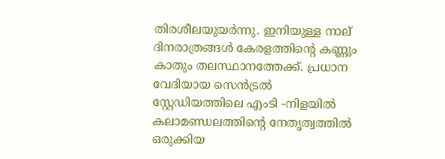തിരശീലയുയർന്നു. ഇനിയുള്ള നാല് ദിനരാത്രങ്ങൾ കേരളത്തിന്റെ കണ്ണും കാതും തലസ്ഥാനത്തേക്ക്. പ്രധാന വേദിയായ സെൻട്രൽ സ്റ്റേഡിയത്തിലെ എംടി ‑നിളയിൽ കലാമണ്ഡലത്തിന്റെ നേതൃത്വത്തിൽ ഒരുക്കിയ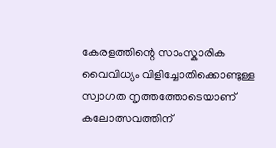കേരളത്തിന്റെ സാംസ്കാരിക വൈവിധ്യം വിളിച്ചോതിക്കൊണ്ടുള്ള സ്വാഗത നൃത്തത്തോടെയാണ് കലോത്സവത്തിന്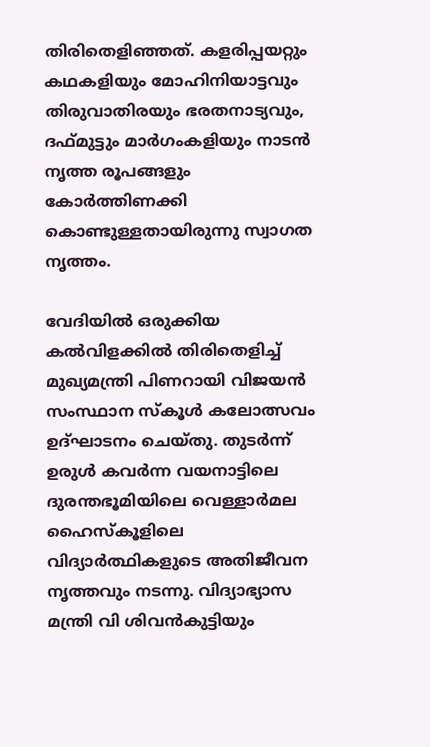തിരിതെളിഞ്ഞത്. കളരിപ്പയറ്റും കഥകളിയും മോഹിനിയാട്ടവും തിരുവാതിരയും ഭരതനാട്യവും, ദഫ്മുട്ടും മാർഗംകളിയും നാടൻ നൃത്ത രൂപങ്ങളും കോർത്തിണക്കി കൊണ്ടുള്ളതായിരുന്നു സ്വാഗത നൃത്തം.

വേദിയിൽ ഒരുക്കിയ കൽവിളക്കിൽ തിരിതെളിച്ച് മുഖ്യമന്ത്രി പിണറായി വിജയൻ സംസ്ഥാന സ്കൂള്‍ കലോത്സവം ഉദ്ഘാടനം ചെയ്തു. തുടർന്ന് ഉരുൾ കവർന്ന വയനാട്ടിലെ ദുരന്തഭൂമിയിലെ വെള്ളാർമല ഹൈസ്കൂളിലെ വിദ്യാർത്ഥികളുടെ അതിജീവന നൃത്തവും നടന്നു. വിദ്യാഭ്യാസ മന്ത്രി വി ശിവൻകുട്ടിയും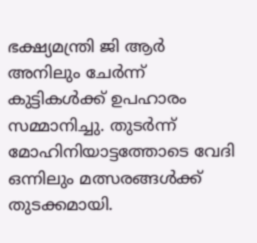ഭക്ഷ്യമന്ത്രി ജി ആർ അനിലും ചേർന്ന് കുട്ടികൾക്ക് ഉപഹാരം സമ്മാനിച്ചു. തുടർന്ന് മോഹിനിയാട്ടത്തോടെ വേദി ഒന്നിലും മത്സരങ്ങൾക്ക് തുടക്കമായി.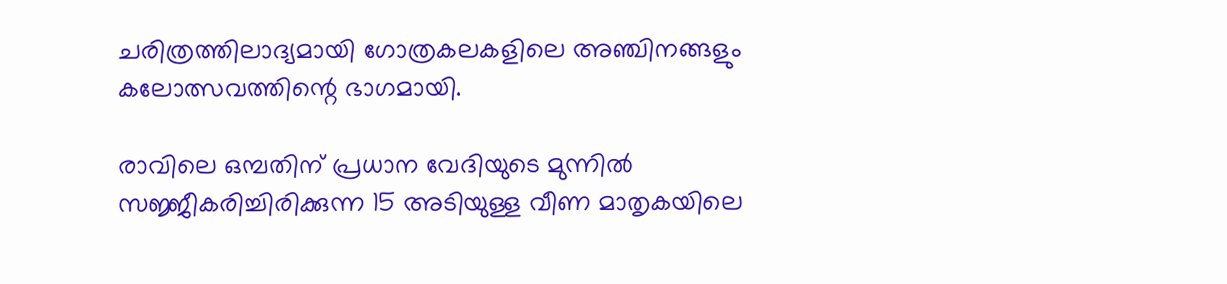ചരിത്രത്തിലാദ്യമായി ഗോത്രകലകളിലെ അഞ്ചിനങ്ങളും കലോത്സവത്തിന്റെ ഭാഗമായി.

രാവിലെ ഒമ്പതിന് പ്രധാന വേദിയുടെ മുന്നിൽ സജ്ജീകരിച്ചിരിക്കുന്ന 15 അടിയുള്ള വീണ മാതൃകയിലെ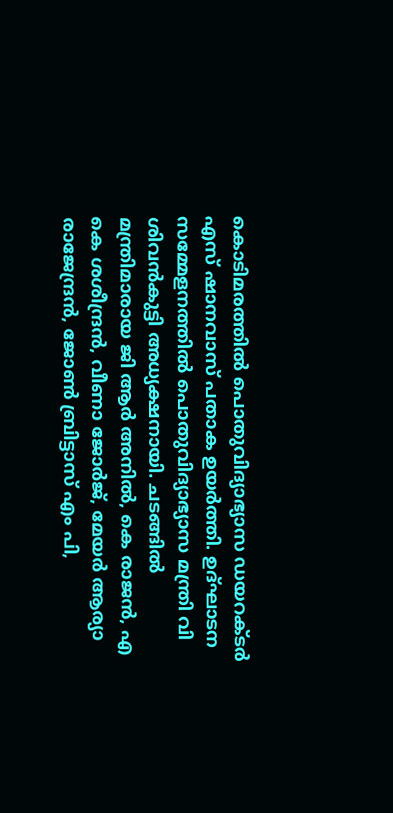കൊടിമരത്തിൽ പൊതുവിദ്യാഭ്യാസ ഡയറക്ടർ എസ് ഷാനവാസ് പതാക ഉയർത്തി. ഉദ്ഘാടന സമ്മേളനത്തിൽ പൊതുവിദ്യാഭ്യാസ മന്ത്രി വി ശിവൻകുട്ടി അധ്യക്ഷനായി. ചടങ്ങിൽ മന്ത്രിമാരായ ജി ആർ അനിൽ, കെ രാജൻ, എ കെ ശശീന്ദ്രൻ, വീണാ ജോർജ്, മേയർ ആര്യാ രാജേന്ദ്രൻ, ജോൺ ബ്രിട്ടാസ് എം പി,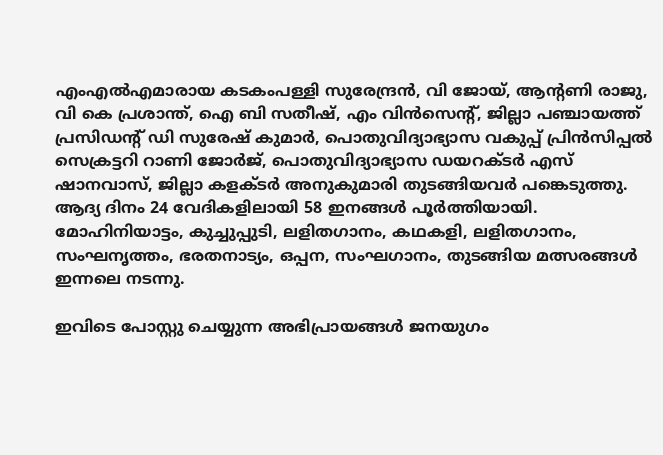എംഎൽഎമാരായ കടകംപള്ളി സുരേന്ദ്രൻ, വി ജോയ്, ആന്റണി രാജു, വി കെ പ്രശാന്ത്, ഐ ബി സതീഷ്, എം വിൻസെന്റ്, ജില്ലാ പഞ്ചായത്ത് പ്രസിഡന്റ് ഡി സുരേഷ് കുമാർ, പൊതുവിദ്യാഭ്യാസ വകുപ്പ് പ്രിൻസിപ്പൽ സെക്രട്ടറി റാണി ജോർജ്, പൊതുവിദ്യാഭ്യാസ ഡയറക്ടർ എസ് ഷാനവാസ്, ജില്ലാ കളക്ടർ അനുകുമാരി തുടങ്ങിയവർ പങ്കെടുത്തു. ആദ്യ ദിനം 24 വേദികളിലായി 58 ഇനങ്ങൾ പൂർത്തിയായി. മോഹിനിയാട്ടം, കുച്ചുപ്പുടി, ലളിതഗാനം, കഥകളി, ലളിതഗാനം, സംഘനൃത്തം, ഭരതനാട്യം, ഒപ്പന, സംഘഗാനം, തുടങ്ങിയ മത്സരങ്ങൾ ഇന്നലെ നടന്നു.

ഇവിടെ പോസ്റ്റു ചെയ്യുന്ന അഭിപ്രായങ്ങള്‍ ജനയുഗം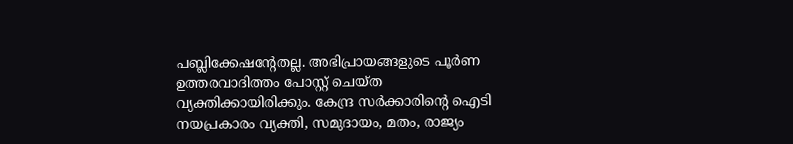പബ്ലിക്കേഷന്റേതല്ല. അഭിപ്രായങ്ങളുടെ പൂര്‍ണ ഉത്തരവാദിത്തം പോസ്റ്റ് ചെയ്ത വ്യക്തിക്കായിരിക്കും. കേന്ദ്ര സര്‍ക്കാരിന്റെ ഐടി നയപ്രകാരം വ്യക്തി, സമുദായം, മതം, രാജ്യം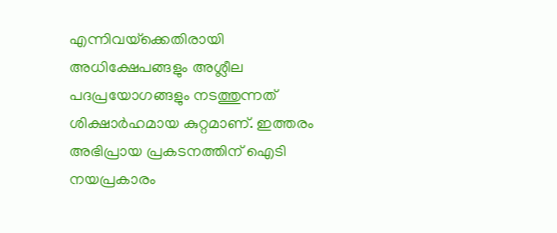എന്നിവയ്‌ക്കെതിരായി അധിക്ഷേപങ്ങളും അശ്ലീല പദപ്രയോഗങ്ങളും നടത്തുന്നത് ശിക്ഷാര്‍ഹമായ കുറ്റമാണ്. ഇത്തരം അഭിപ്രായ പ്രകടനത്തിന് ഐടി നയപ്രകാരം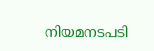നിയമനടപടി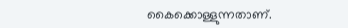കൈക്കൊള്ളുന്നതാണ്.